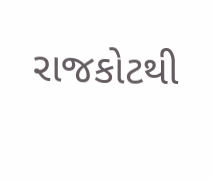રાજકોટથી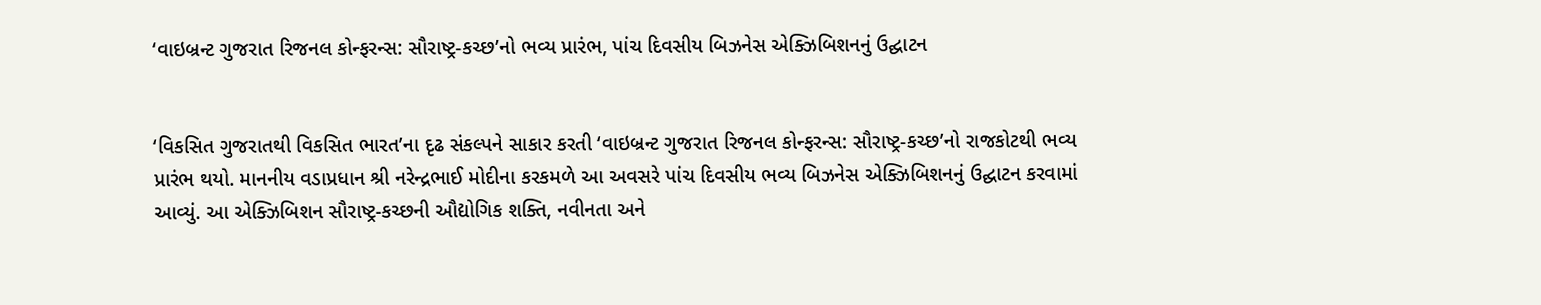‘વાઇબ્રન્ટ ગુજરાત રિજનલ કોન્ફરન્સ: સૌરાષ્ટ્ર-કચ્છ’નો ભવ્ય પ્રારંભ, પાંચ દિવસીય બિઝનેસ એક્ઝિબિશનનું ઉદ્ઘાટન


‘વિકસિત ગુજરાતથી વિકસિત ભારત’ના દૃઢ સંકલ્પને સાકાર કરતી ‘વાઇબ્રન્ટ ગુજરાત રિજનલ કોન્ફરન્સ: સૌરાષ્ટ્ર-કચ્છ’નો રાજકોટથી ભવ્ય પ્રારંભ થયો. માનનીય વડાપ્રધાન શ્રી નરેન્દ્રભાઈ મોદીના કરકમળે આ અવસરે પાંચ દિવસીય ભવ્ય બિઝનેસ એક્ઝિબિશનનું ઉદ્ઘાટન કરવામાં આવ્યું. આ એક્ઝિબિશન સૌરાષ્ટ્ર-કચ્છની ઔદ્યોગિક શક્તિ, નવીનતા અને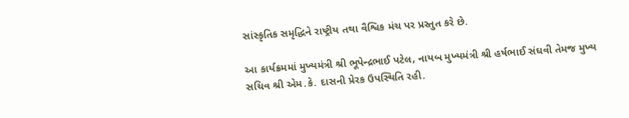સાંસ્કૃતિક સમૃદ્ધિને રાષ્ટ્રીય તથા વૈશ્વિક મંચ પર પ્રસ્તુત કરે છે.

આ કાર્યક્રમમાં મુખ્યમંત્રી શ્રી ભૂપેન્દ્રભાઈ પટેલ, નાયબ મુખ્યમંત્રી શ્રી હર્ષભાઈ સંઘવી તેમજ મુખ્ય સચિવ શ્રી એમ.કે. દાસની પ્રેરક ઉપસ્થિતિ રહી.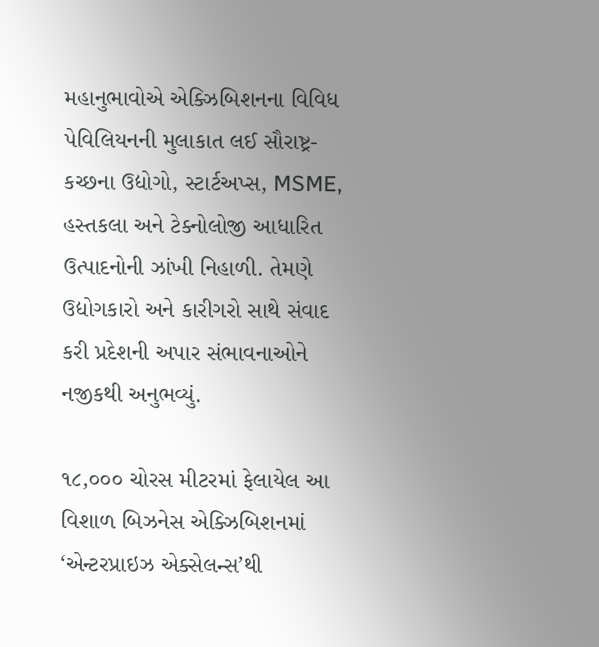મહાનુભાવોએ એક્ઝિબિશનના વિવિધ પેવિલિયનની મુલાકાત લઈ સૌરાષ્ટ્ર-કચ્છના ઉદ્યોગો, સ્ટાર્ટઅપ્સ, MSME, હસ્તકલા અને ટેક્નોલોજી આધારિત ઉત્પાદનોની ઝાંખી નિહાળી. તેમણે ઉદ્યોગકારો અને કારીગરો સાથે સંવાદ કરી પ્રદેશની અપાર સંભાવનાઓને નજીકથી અનુભવ્યું.

૧૮,૦૦૦ ચોરસ મીટરમાં ફેલાયેલ આ વિશાળ બિઝનેસ એક્ઝિબિશનમાં ‘એન્ટરપ્રાઇઝ એક્સેલન્સ’થી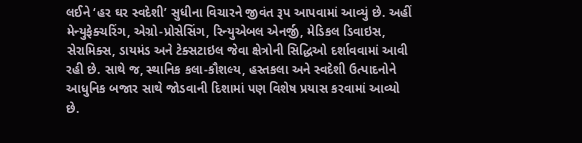લઈને ‘હર ઘર સ્વદેશી’ સુધીના વિચારને જીવંત રૂપ આપવામાં આવ્યું છે. અહીં મેન્યુફેક્ચરિંગ, એગ્રો-પ્રોસેસિંગ, રિન્યુએબલ એનર્જી, મેડિકલ ડિવાઇસ, સેરામિક્સ, ડાયમંડ અને ટેક્સટાઇલ જેવા ક્ષેત્રોની સિદ્ધિઓ દર્શાવવામાં આવી રહી છે. સાથે જ, સ્થાનિક કલા-કૌશલ્ય, હસ્તકલા અને સ્વદેશી ઉત્પાદનોને આધુનિક બજાર સાથે જોડવાની દિશામાં પણ વિશેષ પ્રયાસ કરવામાં આવ્યો છે.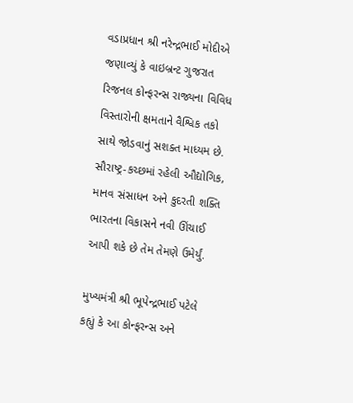વડાપ્રધાન શ્રી નરેન્દ્રભાઈ મોદીએ જણાવ્યું કે વાઇબ્રન્ટ ગુજરાત રિજનલ કોન્ફરન્સ રાજ્યના વિવિધ વિસ્તારોની ક્ષમતાને વૈશ્વિક તકો સાથે જોડવાનું સશક્ત માધ્યમ છે. સૌરાષ્ટ્ર-કચ્છમાં રહેલી ઔદ્યોગિક, માનવ સંસાધન અને કુદરતી શક્તિ ભારતના વિકાસને નવી ઊંચાઈ આપી શકે છે તેમ તેમણે ઉમેર્યું.

મુખ્યમંત્રી શ્રી ભૂપેન્દ્રભાઈ પટેલે કહ્યું કે આ કોન્ફરન્સ અને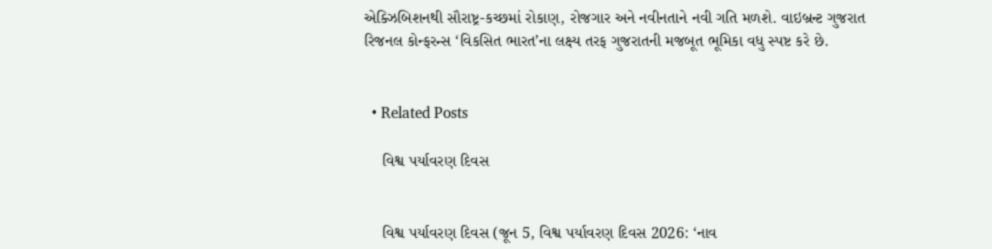એક્ઝિબિશનથી સૌરાષ્ટ્ર-કચ્છમાં રોકાણ, રોજગાર અને નવીનતાને નવી ગતિ મળશે. વાઇબ્રન્ટ ગુજરાત રિજનલ કોન્ફરન્સ ‘વિકસિત ભારત’ના લક્ષ્ય તરફ ગુજરાતની મજબૂત ભૂમિકા વધુ સ્પષ્ટ કરે છે.


  • Related Posts

    વિશ્વ પર્યાવરણ દિવસ


    વિશ્વ પર્યાવરણ દિવસ (જૂન 5, વિશ્વ પર્યાવરણ દિવસ 2026: ‘નાવ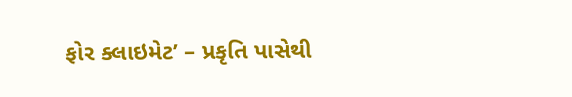ફોર ક્લાઇમેટ’ – પ્રકૃતિ પાસેથી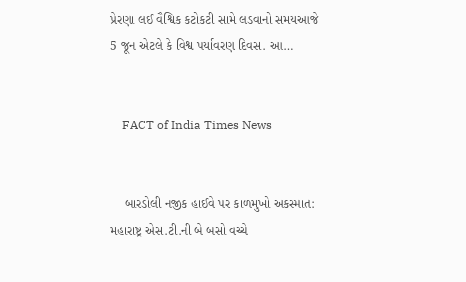પ્રેરણા લઈ વૈશ્વિક કટોકટી સામે લડવાનો સમયઆજે 5 જૂન એટલે કે વિશ્વ પર્યાવરણ દિવસ. આ…


    FACT of India Times News


    બારડોલી નજીક હાઈવે પર કાળમુખો અકસ્માત: મહારાષ્ટ્ર એસ.ટી.ની બે બસો વચ્ચે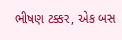ભીષણ ટક્કર, એક બસ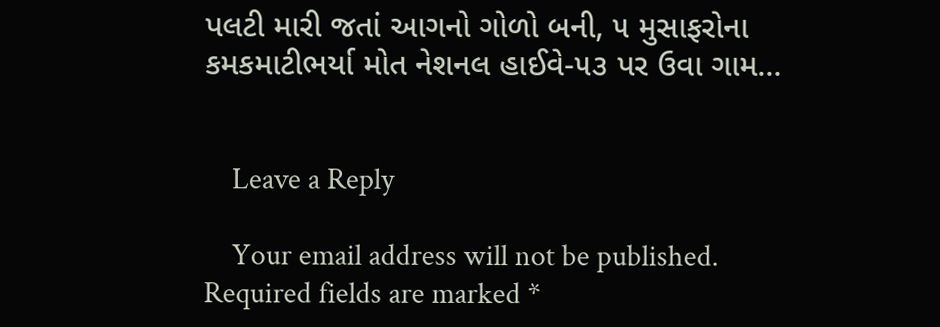પલટી મારી જતાં આગનો ગોળો બની, ૫ મુસાફરોના કમકમાટીભર્યા મોત નેશનલ હાઈવે-૫૩ પર ઉવા ગામ…


    Leave a Reply

    Your email address will not be published. Required fields are marked *